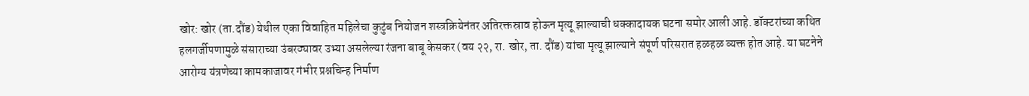खोर: खोर (ता.दौंड) येथील एका विवाहित महिलेचा कुटुंब नियोजन शस्त्रक्रियेनंतर अतिरक्तस्राव होऊन मृत्यू झाल्याची धक्कादायक घटना समोर आली आहे. डॉक्टरांच्या कथित हलगर्जीपणामुळे संसाराच्या उंबरठ्यावर उभ्या असलेल्या रंजना बाबू केसकर (वय २२, रा. खोर, ता. दौंड) यांचा मृत्यू झाल्याने संपूर्ण परिसरात हळहळ व्यक्त होत आहे. या घटनेने आरोग्य यंत्रणेच्या कामकाजावर गंभीर प्रश्नचिन्ह निर्माण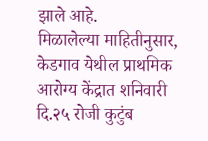झाले आहे.
मिळालेल्या माहितीनुसार, केडगाव येथील प्राथमिक आरोग्य केंद्रात शनिवारी दि.२५ रोजी कुटुंब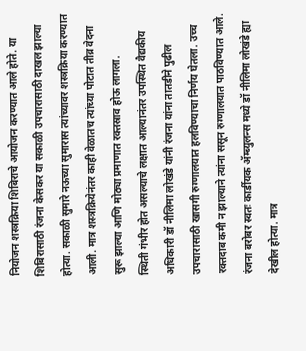नियोजन शस्त्रक्रिया शिबिराचे आयोजन करण्यात आले होते. या शिबिरासाठी रंजना केसकर या सकाळी उपचारासाठी दाखल झाल्या होत्या. सकाळी सुमारे नऊच्या सुमारास त्यांच्यावर शस्त्रक्रिया करण्यात आली. मात्र शस्त्रक्रियेनंतर काही वेळातच त्यांच्या पोटात तीव्र वेदना सुरू झाल्या आणि मोठ्या प्रमाणात रक्तस्राव होऊ लागला.
स्थिती गंभीर होत असल्याचे लक्षात आल्यानंतर उपस्थित वैद्यकीय अधिकारी डॉ नीलिमा लोखंडे यांनी रंजना यांना तातडीने पुढील उपचारासाठी खासगी रुग्णालयात हलविण्याचा निर्णय घेतला. उच्च रक्तदाब कमी न झाल्याने त्यांना ससून रुग्णालयात पाठविण्यात आले. रंजना बरोबर स्वतः कार्डीयक ॲम्ब्युलन्स मध्ये डॉ नीलिमा लोखंडे ह्या देखील होत्या. मात्र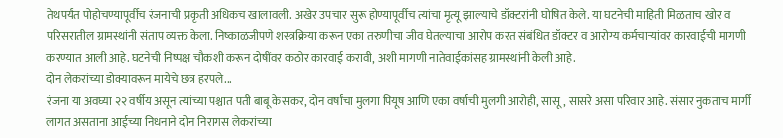तेथपर्यंत पोहोचण्यापूर्वीच रंजनाची प्रकृती अधिकच खालावली. अखेर उपचार सुरू होण्यापूर्वीच त्यांचा मृत्यू झाल्याचे डॉक्टरांनी घोषित केले. या घटनेची माहिती मिळताच खोर व परिसरातील ग्रामस्थांनी संताप व्यक्त केला. निष्काळजीपणे शस्त्रक्रिया करून एका तरुणीचा जीव घेतल्याचा आरोप करत संबंधित डॉक्टर व आरोग्य कर्मचाऱ्यांवर कारवाईची मागणी करण्यात आली आहे. घटनेची निष्पक्ष चौकशी करून दोषींवर कठोर कारवाई करावी, अशी मागणी नातेवाईकांसह ग्रामस्थांनी केली आहे.
दोन लेकरांच्या डोक्यावरून मायेचे छत्र हरपले...
रंजना या अवघ्या २२ वर्षीय असून त्यांच्या पश्चात पती बाबू केसकर, दोन वर्षांचा मुलगा पियूष आणि एका वर्षाची मुलगी आरोही, सासू, सासरे असा परिवार आहे. संसार नुकताच मार्गी लागत असताना आईच्या निधनाने दोन निरागस लेकरांच्या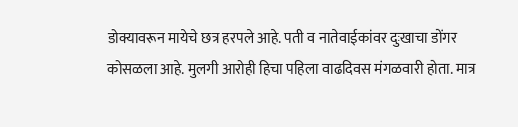डोक्यावरून मायेचे छत्र हरपले आहे. पती व नातेवाईकांवर दुःखाचा डोंगर कोसळला आहे. मुलगी आरोही हिचा पहिला वाढदिवस मंगळवारी होता. मात्र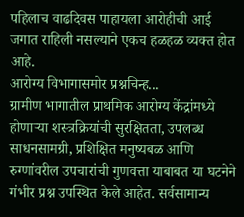पहिलाच वाढदिवस पाहायला आरोहीची आई जगात राहिली नसल्याने एकच हळहळ व्यक्त होत आहे.
आरोग्य विभागासमोर प्रश्नचिन्ह...
ग्रामीण भागातील प्राथमिक आरोग्य केंद्रांमध्ये होणाऱ्या शस्त्रक्रियांची सुरक्षितता, उपलब्ध साधनसामग्री, प्रशिक्षित मनुष्यबळ आणि रुग्णांवरील उपचारांची गुणवत्ता याबाबत या घटनेने गंभीर प्रश्न उपस्थित केले आहेत. सर्वसामान्य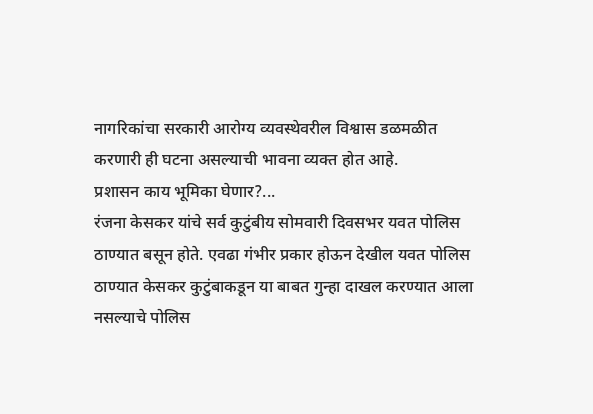नागरिकांचा सरकारी आरोग्य व्यवस्थेवरील विश्वास डळमळीत करणारी ही घटना असल्याची भावना व्यक्त होत आहे.
प्रशासन काय भूमिका घेणार?...
रंजना केसकर यांचे सर्व कुटुंबीय सोमवारी दिवसभर यवत पोलिस ठाण्यात बसून होते. एवढा गंभीर प्रकार होऊन देखील यवत पोलिस ठाण्यात केसकर कुटुंबाकडून या बाबत गुन्हा दाखल करण्यात आला नसल्याचे पोलिस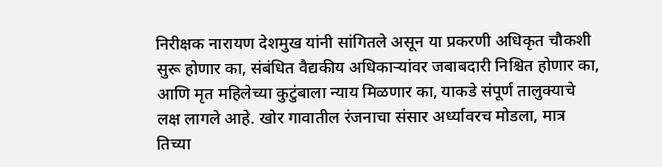निरीक्षक नारायण देशमुख यांनी सांगितले असून या प्रकरणी अधिकृत चौकशी सुरू होणार का, संबंधित वैद्यकीय अधिकाऱ्यांवर जबाबदारी निश्चित होणार का, आणि मृत महिलेच्या कुटुंबाला न्याय मिळणार का, याकडे संपूर्ण तालुक्याचे लक्ष लागले आहे. खोर गावातील रंजनाचा संसार अर्ध्यावरच मोडला, मात्र तिच्या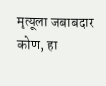मृत्यूला जबाबदार कोण, हा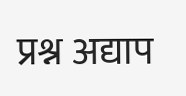प्रश्न अद्याप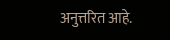अनुत्तरित आहे.